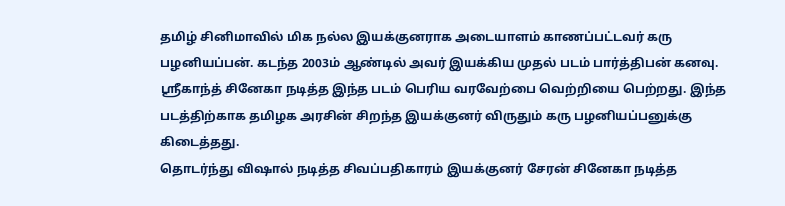தமிழ் சினிமாவில் மிக நல்ல இயக்குனராக அடையாளம் காணப்பட்டவர் கரு பழனியப்பன். கடந்த 2003ம் ஆண்டில் அவர் இயக்கிய முதல் படம் பார்த்திபன் கனவு. ஸ்ரீகாந்த் சினேகா நடித்த இந்த படம் பெரிய வரவேற்பை வெற்றியை பெற்றது. இந்த படத்திற்காக தமிழக அரசின் சிறந்த இயக்குனர் விருதும் கரு பழனியப்பனுக்கு கிடைத்தது.
தொடர்ந்து விஷால் நடித்த சிவப்பதிகாரம் இயக்குனர் சேரன் சினேகா நடித்த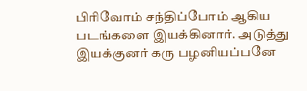பிரிவோம் சந்திப்போம் ஆகிய படங்களை இயக்கினார். அடுத்து இயக்குனர் கரு பழனியப்பனே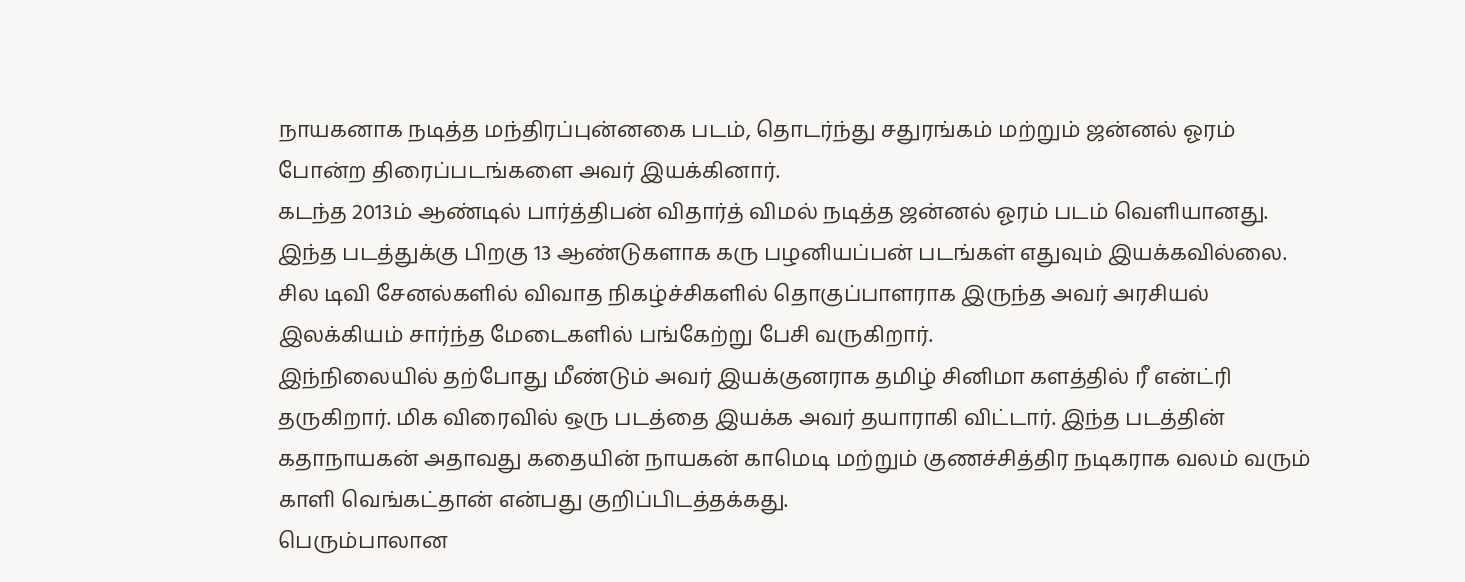நாயகனாக நடித்த மந்திரப்புன்னகை படம், தொடர்ந்து சதுரங்கம் மற்றும் ஜன்னல் ஓரம் போன்ற திரைப்படங்களை அவர் இயக்கினார்.
கடந்த 2013ம் ஆண்டில் பார்த்திபன் விதார்த் விமல் நடித்த ஜன்னல் ஓரம் படம் வெளியானது. இந்த படத்துக்கு பிறகு 13 ஆண்டுகளாக கரு பழனியப்பன் படங்கள் எதுவும் இயக்கவில்லை. சில டிவி சேனல்களில் விவாத நிகழ்ச்சிகளில் தொகுப்பாளராக இருந்த அவர் அரசியல் இலக்கியம் சார்ந்த மேடைகளில் பங்கேற்று பேசி வருகிறார்.
இந்நிலையில் தற்போது மீண்டும் அவர் இயக்குனராக தமிழ் சினிமா களத்தில் ரீ என்ட்ரி தருகிறார். மிக விரைவில் ஒரு படத்தை இயக்க அவர் தயாராகி விட்டார். இந்த படத்தின் கதாநாயகன் அதாவது கதையின் நாயகன் காமெடி மற்றும் குணச்சித்திர நடிகராக வலம் வரும் காளி வெங்கட்தான் என்பது குறிப்பிடத்தக்கது.
பெரும்பாலான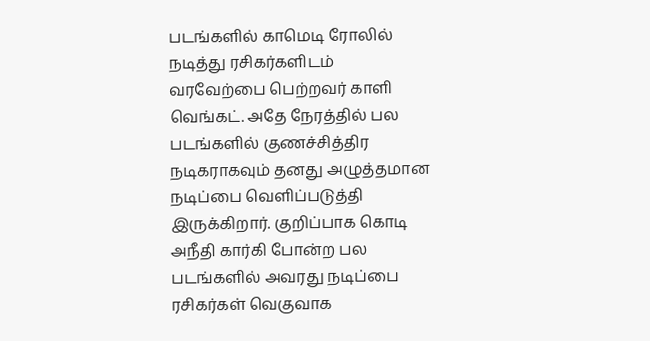படங்களில் காமெடி ரோலில் நடித்து ரசிகர்களிடம் வரவேற்பை பெற்றவர் காளி வெங்கட். அதே நேரத்தில் பல படங்களில் குணச்சித்திர நடிகராகவும் தனது அழுத்தமான நடிப்பை வெளிப்படுத்தி இருக்கிறார். குறிப்பாக கொடி அநீதி கார்கி போன்ற பல படங்களில் அவரது நடிப்பை ரசிகர்கள் வெகுவாக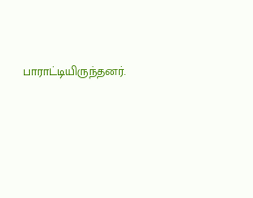பாராட்டியிருந்தனர்.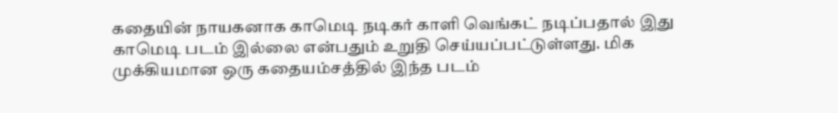கதையின் நாயகனாக காமெடி நடிகர் காளி வெங்கட் நடிப்பதால் இது காமெடி படம் இல்லை என்பதும் உறுதி செய்யப்பட்டுள்ளது. மிக முக்கியமான ஒரு கதையம்சத்தில் இந்த படம்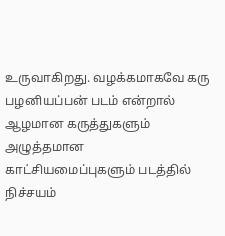உருவாகிறது. வழக்கமாகவே கரு பழனியப்பன் படம் என்றால் ஆழமான கருத்துகளும் அழுத்தமான காட்சியமைப்புகளும் படத்தில் நிச்சயம்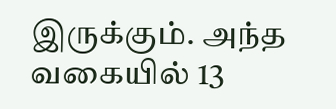இருக்கும். அந்த வகையில் 13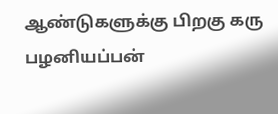ஆண்டுகளுக்கு பிறகு கரு பழனியப்பன்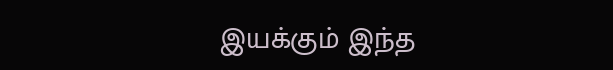இயக்கும் இந்த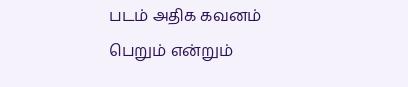படம் அதிக கவனம் பெறும் என்றும்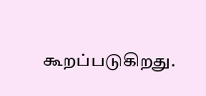கூறப்படுகிறது.